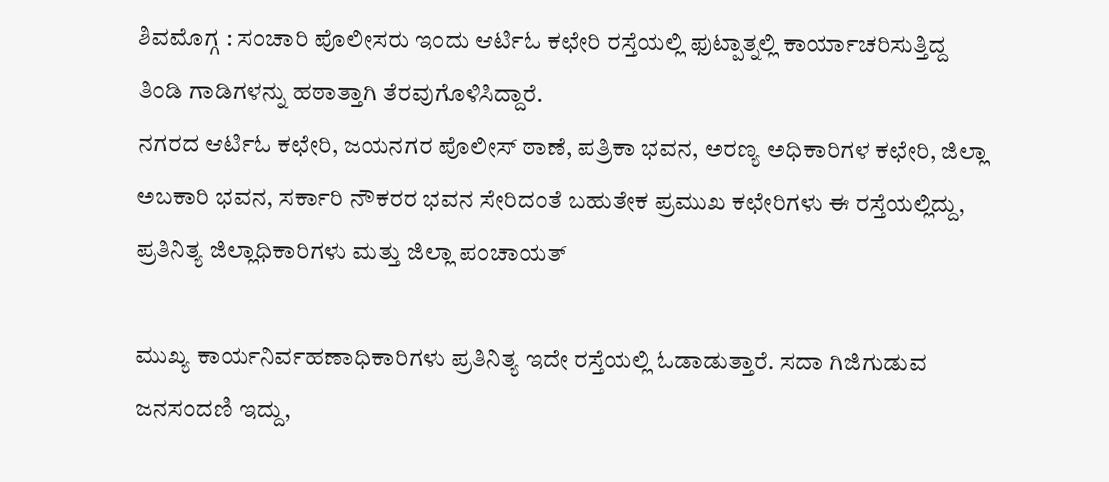ಶಿವಮೊಗ್ಗ : ಸಂಚಾರಿ ಪೊಲೀಸರು ಇಂದು ಆರ್ಟಿಓ ಕಛೇರಿ ರಸ್ತೆಯಲ್ಲಿ ಫುಟ್ಪಾತ್ನಲ್ಲಿ ಕಾರ್ಯಾಚರಿಸುತ್ತಿದ್ದ ತಿಂಡಿ ಗಾಡಿಗಳನ್ನು ಹಠಾತ್ತಾಗಿ ತೆರವುಗೊಳಿಸಿದ್ದಾರೆ.
ನಗರದ ಆರ್ಟಿಓ ಕಛೇರಿ, ಜಯನಗರ ಪೊಲೀಸ್ ಠಾಣೆ, ಪತ್ರಿಕಾ ಭವನ, ಅರಣ್ಯ ಅಧಿಕಾರಿಗಳ ಕಛೇರಿ, ಜಿಲ್ಲಾ ಅಬಕಾರಿ ಭವನ, ಸರ್ಕಾರಿ ನೌಕರರ ಭವನ ಸೇರಿದಂತೆ ಬಹುತೇಕ ಪ್ರಮುಖ ಕಛೇರಿಗಳು ಈ ರಸ್ತೆಯಲ್ಲಿದ್ದು, ಪ್ರತಿನಿತ್ಯ ಜಿಲ್ಲಾಧಿಕಾರಿಗಳು ಮತ್ತು ಜಿಲ್ಲಾ ಪಂಚಾಯತ್

ಮುಖ್ಯ ಕಾರ್ಯನಿರ್ವಹಣಾಧಿಕಾರಿಗಳು ಪ್ರತಿನಿತ್ಯ ಇದೇ ರಸ್ತೆಯಲ್ಲಿ ಓಡಾಡುತ್ತಾರೆ. ಸದಾ ಗಿಜಿಗುಡುವ ಜನಸಂದಣಿ ಇದ್ದು,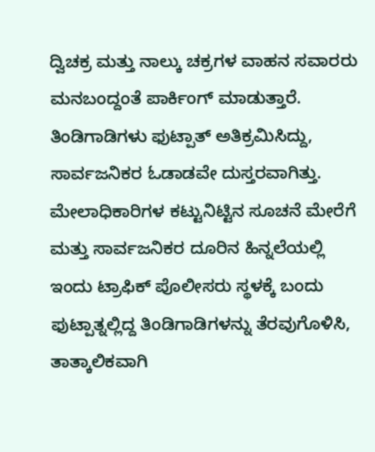ದ್ವಿಚಕ್ರ ಮತ್ತು ನಾಲ್ಕು ಚಕ್ರಗಳ ವಾಹನ ಸವಾರರು ಮನಬಂದ್ದಂತೆ ಪಾರ್ಕಿಂಗ್ ಮಾಡುತ್ತಾರೆ. ತಿಂಡಿಗಾಡಿಗಳು ಫುಟ್ಪಾತ್ ಅತಿಕ್ರಮಿಸಿದ್ದು, ಸಾರ್ವಜನಿಕರ ಓಡಾಡವೇ ದುಸ್ತರವಾಗಿತ್ತು. ಮೇಲಾಧಿಕಾರಿಗಳ ಕಟ್ಟುನಿಟ್ಟಿನ ಸೂಚನೆ ಮೇರೆಗೆ ಮತ್ತು ಸಾರ್ವಜನಿಕರ ದೂರಿನ ಹಿನ್ನಲೆಯಲ್ಲಿ ಇಂದು ಟ್ರಾಫಿಕ್ ಪೊಲೀಸರು ಸ್ಥಳಕ್ಕೆ ಬಂದು ಫುಟ್ಪಾತ್ನಲ್ಲಿದ್ದ ತಿಂಡಿಗಾಡಿಗಳನ್ನು ತೆರವುಗೊಳಿಸಿ, ತಾತ್ಕಾಲಿಕವಾಗಿ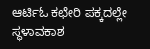ಆರ್ಟಿಓ ಕಛೇರಿ ಪಕ್ಕದಲ್ಲೇ ಸ್ಥಳಾವಕಾಶ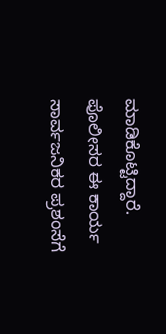ಮಾಡಿಕೊಟ್ಟಿದ್ದಾರೆ. ಪೊಲೀಸರ ಈ ಕಾರ್ಯ ಸಾರ್ವಜನಿಕರ ಪ್ರಶಂಸೆಗೆ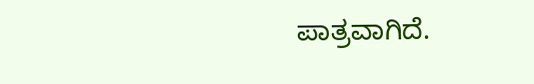ಪಾತ್ರವಾಗಿದೆ.